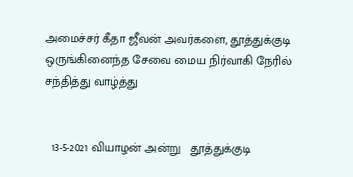அமைச்சர் கீதா ஜீவன் அவர்களை, தூத்துக்குடி ஒருங்கினைந்த சேவை மைய நிர்வாகி நேரில் சந்தித்து வாழ்த்து


  13-5-2021 வியாழன் அன்று   தூத்துக்குடி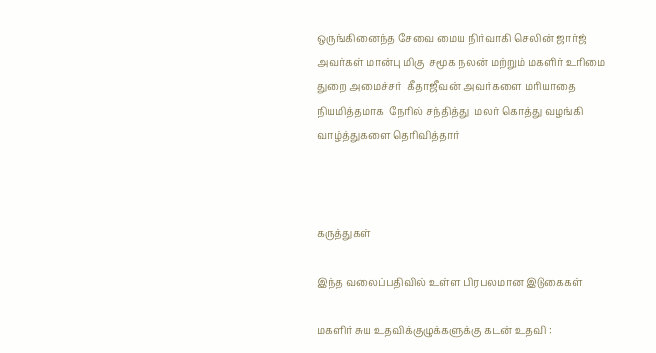ஒருங்கினைந்த சேவை மைய நிர்வாகி செலின் ஜார்ஜ் அவர்கள் மான்பு மிகு  சமூக நலன் மற்றும் மகளிர் உரிமை துறை அமைச்சர்  கீதாஜீவன் அவர்களை மரியாதை  நியமித்தமாக  நேரில் சந்தித்து  மலர் கொத்து வழங்கி வாழ்த்துகளை தெரிவித்தார்



கருத்துகள்

இந்த வலைப்பதிவில் உள்ள பிரபலமான இடுகைகள்

மகளிர் சுய உதவிக்குழுக்களுக்கு கடன் உதவி :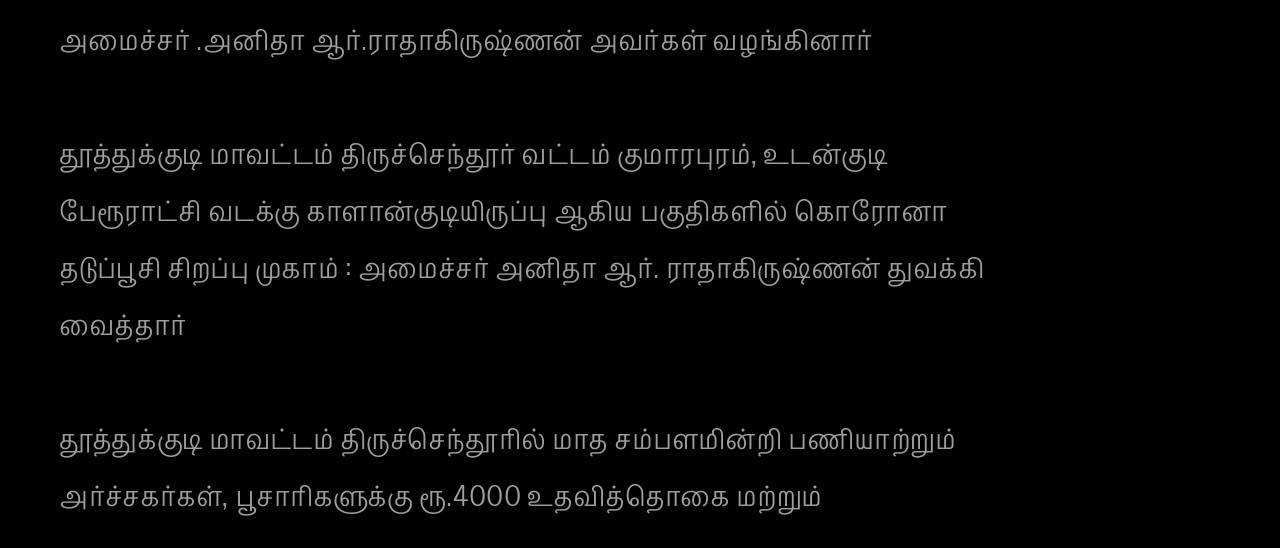அமைச்சர் .அனிதா ஆர்.ராதாகிருஷ்ணன் அவர்கள் வழங்கினார்

தூத்துக்குடி மாவட்டம் திருச்செந்தூர் வட்டம் குமாரபுரம், உடன்குடி பேரூராட்சி வடக்கு காளான்குடியிருப்பு ஆகிய பகுதிகளில் கொரோனா தடுப்பூசி சிறப்பு முகாம் : அமைச்சர் அனிதா ஆர். ராதாகிருஷ்ணன் துவக்கி வைத்தார்

தூத்துக்குடி மாவட்டம் திருச்செந்தூரில் மாத சம்பளமின்றி பணியாற்றும் அர்ச்சகர்கள், பூசாரிகளுக்கு ரூ.4000 உதவித்தொகை மற்றும்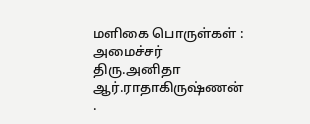மளிகை பொருள்கள் : அமைச்சர் திரு.அனிதா ஆர்.ராதாகிருஷ்ணன் .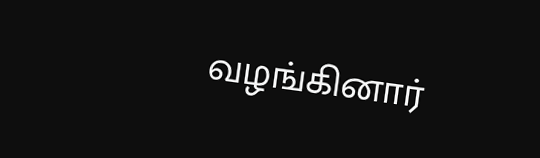வழங்கினார்